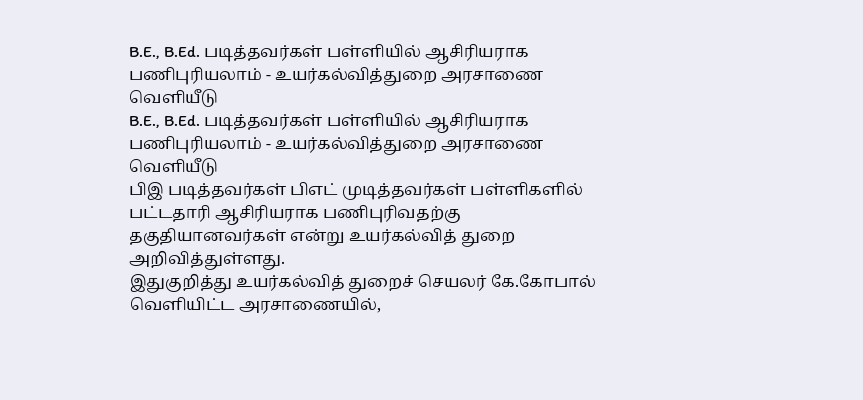B.E., B.Ed. படித்தவர்கள் பள்ளியில் ஆசிரியராக பணிபுரியலாம் - உயர்கல்வித்துறை அரசாணை வெளியீடு
B.E., B.Ed. படித்தவர்கள் பள்ளியில் ஆசிரியராக பணிபுரியலாம் - உயர்கல்வித்துறை அரசாணை வெளியீடு
பிஇ படித்தவர்கள் பிஎட் முடித்தவர்கள் பள்ளிகளில் பட்டதாரி ஆசிரியராக பணிபுரிவதற்கு தகுதியானவர்கள் என்று உயர்கல்வித் துறை அறிவித்துள்ளது.
இதுகுறித்து உயர்கல்வித் துறைச் செயலர் கே.கோபால் வெளியிட்ட அரசாணையில்,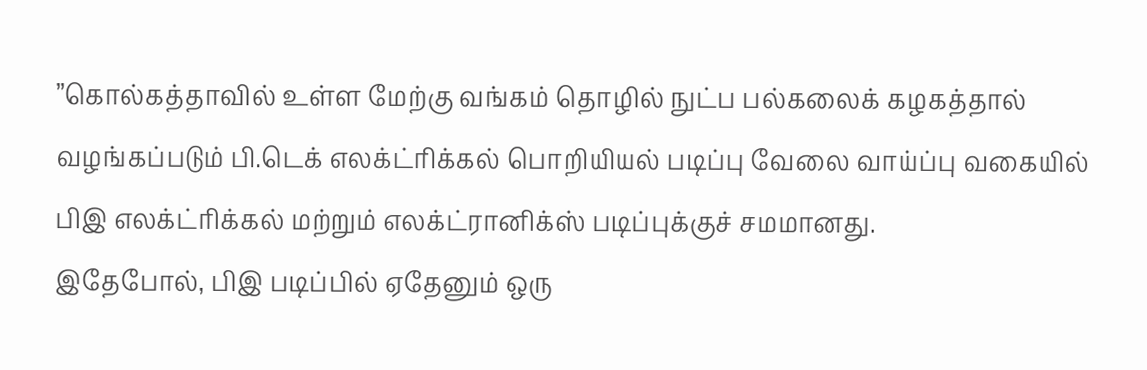”கொல்கத்தாவில் உள்ள மேற்கு வங்கம் தொழில் நுட்ப பல்கலைக் கழகத்தால் வழங்கப்படும் பி.டெக் எலக்ட்ரிக்கல் பொறியியல் படிப்பு வேலை வாய்ப்பு வகையில் பிஇ எலக்ட்ரிக்கல் மற்றும் எலக்ட்ரானிக்ஸ் படிப்புக்குச் சமமானது.
இதேபோல், பிஇ படிப்பில் ஏதேனும் ஒரு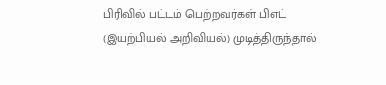பிரிவில் பட்டம் பெற்றவர்கள் பிஎட் (இயற்பியல் அறிவியல்) முடித்திருந்தால்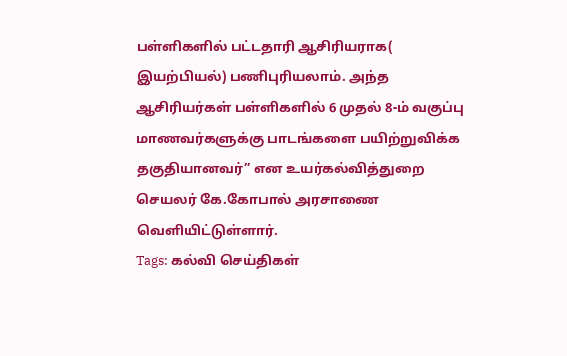பள்ளிகளில் பட்டதாரி ஆசிரியராக( இயற்பியல்) பணிபுரியலாம். அந்த ஆசிரியர்கள் பள்ளிகளில் 6 முதல் 8-ம் வகுப்பு மாணவர்களுக்கு பாடங்களை பயிற்றுவிக்க தகுதியானவர்” என உயர்கல்வித்துறை செயலர் கே.கோபால் அரசாணை வெளியிட்டுள்ளார்.
Tags: கல்வி செய்திகள்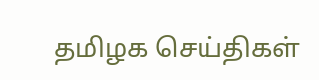தமிழக செய்திகள்